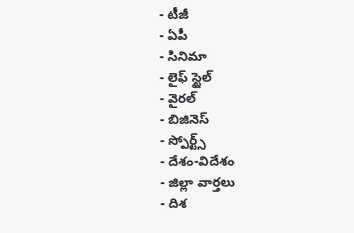- టీజీ
- ఏపీ
- సినిమా
- లైఫ్ స్టైల్
- వైరల్
- బిజినెస్
- స్పోర్ట్స్
- దేశం-విదేశం
- జిల్లా వార్తలు
- దిశ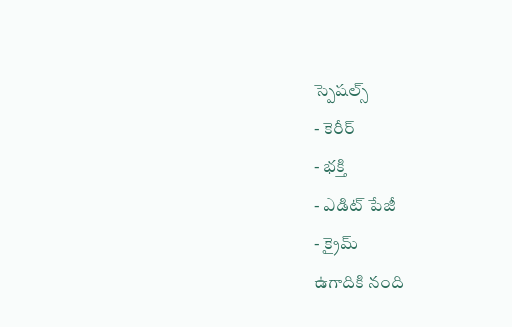స్పెషల్స్
- కెరీర్
- భక్తి
- ఎడిట్ పేజీ
- క్రైమ్
ఉగాదికి నంది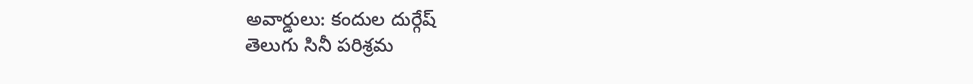అవార్డులు: కందుల దుర్గేష్
తెలుగు సినీ పరిశ్రమ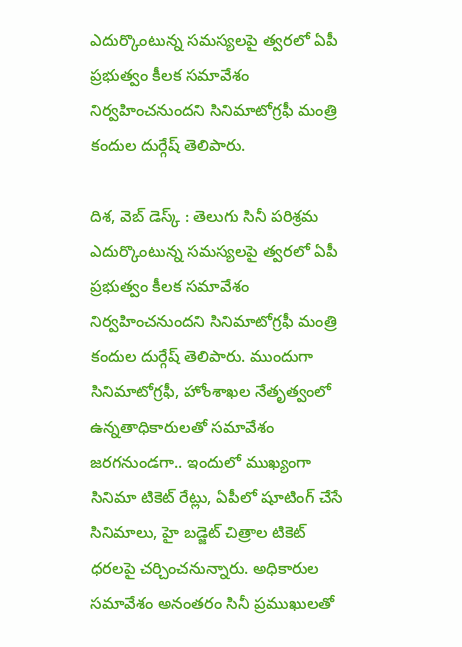ఎదుర్కొంటున్న సమస్యలపై త్వరలో ఏపీ ప్రభుత్వం కీలక సమావేశం నిర్వహించనుందని సినిమాటోగ్రఫీ మంత్రి కందుల దుర్గేష్ తెలిపారు.

దిశ, వెబ్ డెస్క్ : తెలుగు సినీ పరిశ్రమ ఎదుర్కొంటున్న సమస్యలపై త్వరలో ఏపీ ప్రభుత్వం కీలక సమావేశం నిర్వహించనుందని సినిమాటోగ్రఫీ మంత్రి కందుల దుర్గేష్ తెలిపారు. ముందుగా సినిమాటోగ్రఫీ, హోంశాఖల నేతృత్వంలో ఉన్నతాధికారులతో సమావేశం జరగనుండగా.. ఇందులో ముఖ్యంగా సినిమా టికెట్ రేట్లు, ఏపీలో షూటింగ్ చేసే సినిమాలు, హై బడ్జెట్ చిత్రాల టికెట్ ధరలపై చర్చించనున్నారు. అధికారుల సమావేశం అనంతరం సినీ ప్రముఖులతో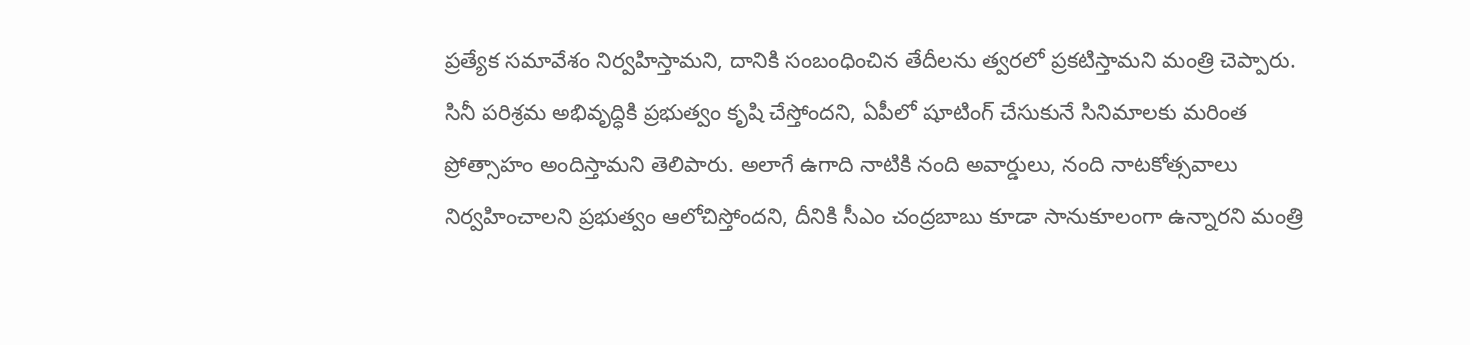ప్రత్యేక సమావేశం నిర్వహిస్తామని, దానికి సంబంధించిన తేదీలను త్వరలో ప్రకటిస్తామని మంత్రి చెప్పారు.
సినీ పరిశ్రమ అభివృద్ధికి ప్రభుత్వం కృషి చేస్తోందని, ఏపీలో షూటింగ్ చేసుకునే సినిమాలకు మరింత ప్రోత్సాహం అందిస్తామని తెలిపారు. అలాగే ఉగాది నాటికి నంది అవార్డులు, నంది నాటకోత్సవాలు నిర్వహించాలని ప్రభుత్వం ఆలోచిస్తోందని, దీనికి సీఎం చంద్రబాబు కూడా సానుకూలంగా ఉన్నారని మంత్రి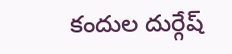కందుల దుర్గేష్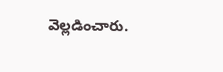వెల్లడించారు.